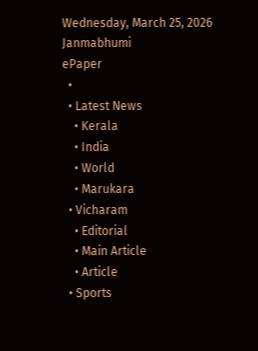Wednesday, March 25, 2026
Janmabhumi
ePaper
  •
  • Latest News
    • Kerala
    • India
    • World
    • Marukara
  • Vicharam
    • Editorial
    • Main Article
    • Article
  • Sports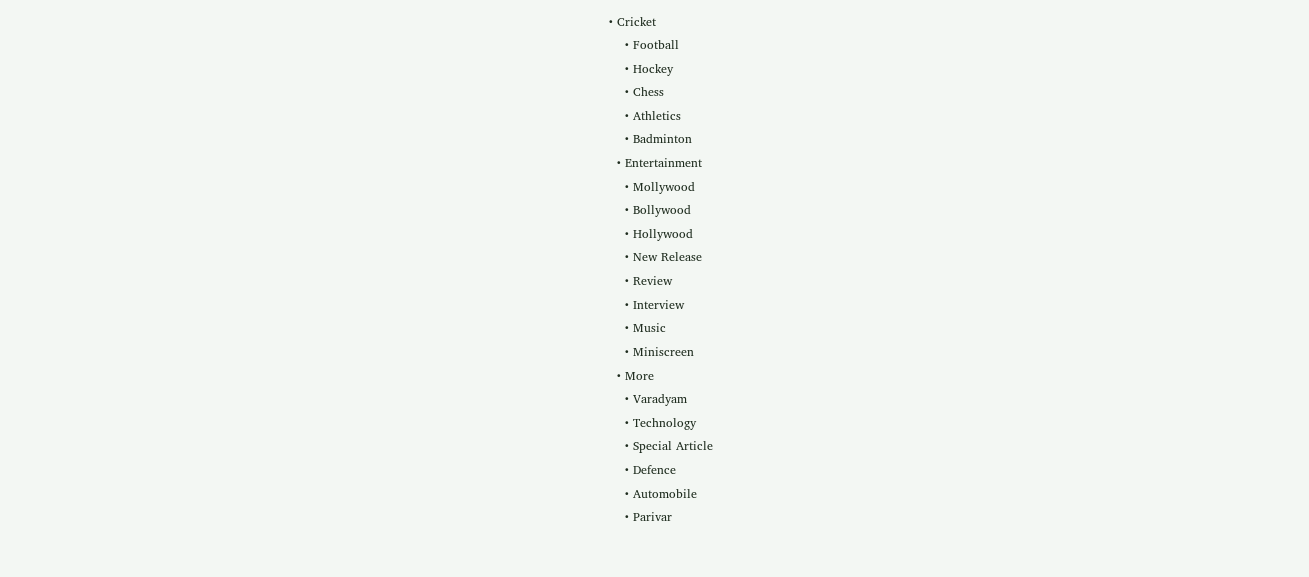• Cricket
    • Football
    • Hockey
    • Chess
    • Athletics
    • Badminton
  • Entertainment
    • Mollywood
    • Bollywood
    • Hollywood
    • New Release
    • Review
    • Interview
    • Music
    • Miniscreen
  • More
    • Varadyam
    • Technology
    • Special Article
    • Defence
    • Automobile
    • Parivar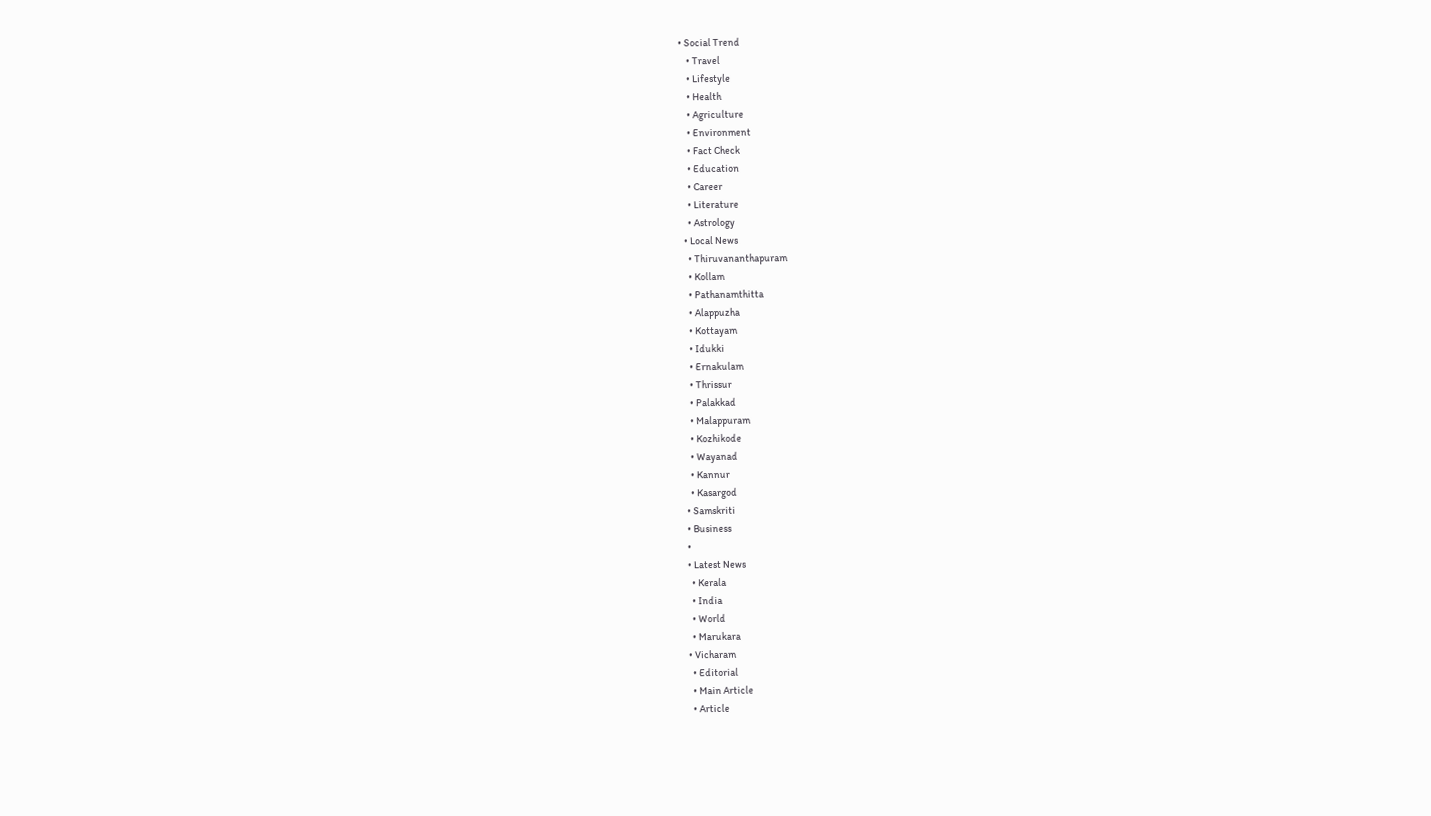• Social Trend
    • Travel
    • Lifestyle
    • Health
    • Agriculture
    • Environment
    • Fact Check
    • Education
    • Career
    • Literature
    • Astrology
  • Local News
    • Thiruvananthapuram
    • Kollam
    • Pathanamthitta
    • Alappuzha
    • Kottayam
    • Idukki
    • Ernakulam
    • Thrissur
    • Palakkad
    • Malappuram
    • Kozhikode
    • Wayanad
    • Kannur
    • Kasargod
  • Samskriti
  • Business
  •
  • Latest News
    • Kerala
    • India
    • World
    • Marukara
  • Vicharam
    • Editorial
    • Main Article
    • Article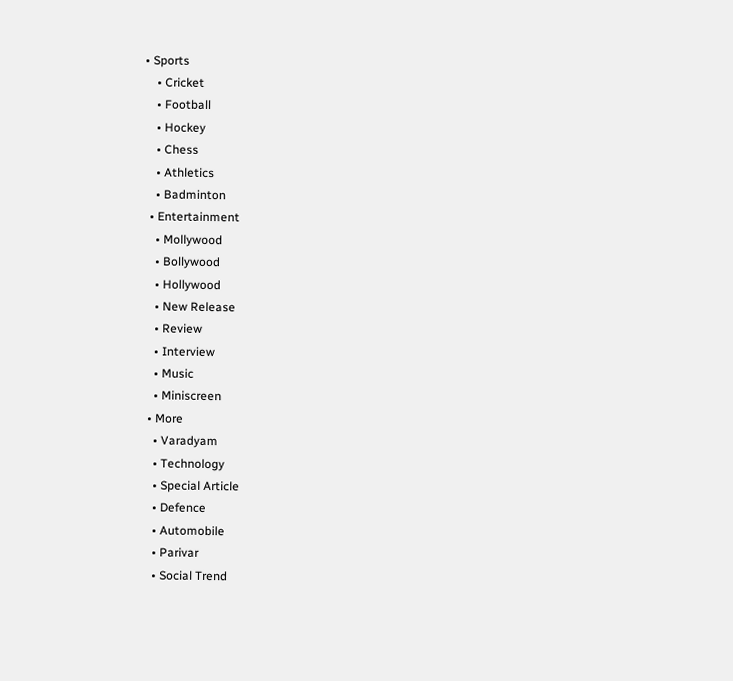• Sports
    • Cricket
    • Football
    • Hockey
    • Chess
    • Athletics
    • Badminton
  • Entertainment
    • Mollywood
    • Bollywood
    • Hollywood
    • New Release
    • Review
    • Interview
    • Music
    • Miniscreen
  • More
    • Varadyam
    • Technology
    • Special Article
    • Defence
    • Automobile
    • Parivar
    • Social Trend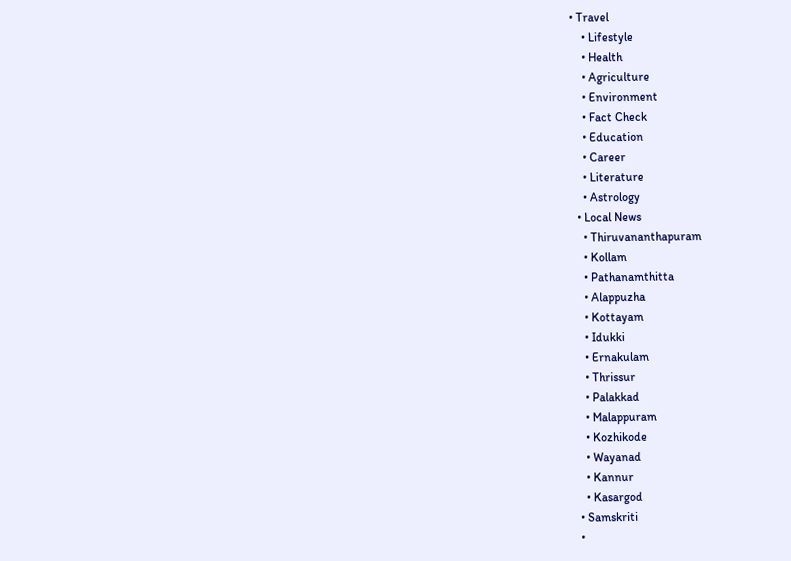• Travel
    • Lifestyle
    • Health
    • Agriculture
    • Environment
    • Fact Check
    • Education
    • Career
    • Literature
    • Astrology
  • Local News
    • Thiruvananthapuram
    • Kollam
    • Pathanamthitta
    • Alappuzha
    • Kottayam
    • Idukki
    • Ernakulam
    • Thrissur
    • Palakkad
    • Malappuram
    • Kozhikode
    • Wayanad
    • Kannur
    • Kasargod
  • Samskriti
  •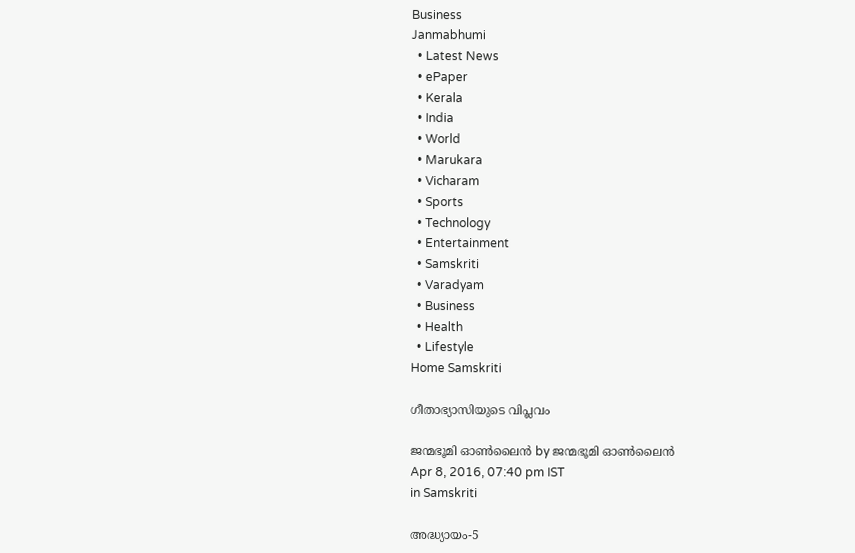Business
Janmabhumi
  • Latest News
  • ePaper
  • Kerala
  • India
  • World
  • Marukara
  • Vicharam
  • Sports
  • Technology
  • Entertainment
  • Samskriti
  • Varadyam
  • Business
  • Health
  • Lifestyle
Home Samskriti

ഗീതാഭ്യാസിയുടെ വിപ്ലവം

ജന്മഭൂമി ഓണ്‍ലൈന്‍ by ജന്മഭൂമി ഓണ്‍ലൈന്‍
Apr 8, 2016, 07:40 pm IST
in Samskriti

അദ്ധ്യായം-5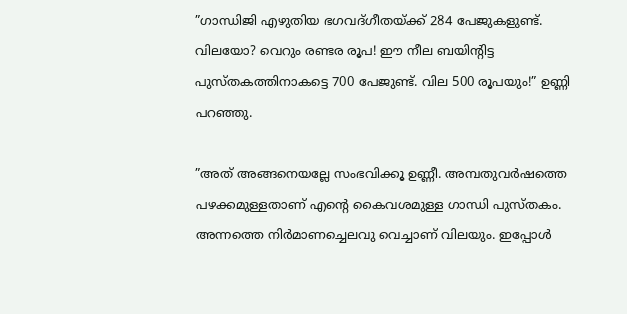”ഗാന്ധിജി എഴുതിയ ഭഗവദ്ഗീതയ്‌ക്ക് 284 പേജുകളുണ്ട്. വിലയോ? വെറും രണ്ടര രൂപ! ഈ നീല ബയിന്റിട്ട പുസ്തകത്തിനാകട്ടെ 700 പേജുണ്ട്. വില 500 രൂപയും!” ഉണ്ണി പറഞ്ഞു.

”അത് അങ്ങനെയല്ലേ സംഭവിക്കൂ ഉണ്ണീ. അമ്പതുവര്‍ഷത്തെ പഴക്കമുള്ളതാണ് എന്റെ കൈവശമുള്ള ഗാന്ധി പുസ്തകം. അന്നത്തെ നിര്‍മാണച്ചെലവു വെച്ചാണ് വിലയും. ഇപ്പോള്‍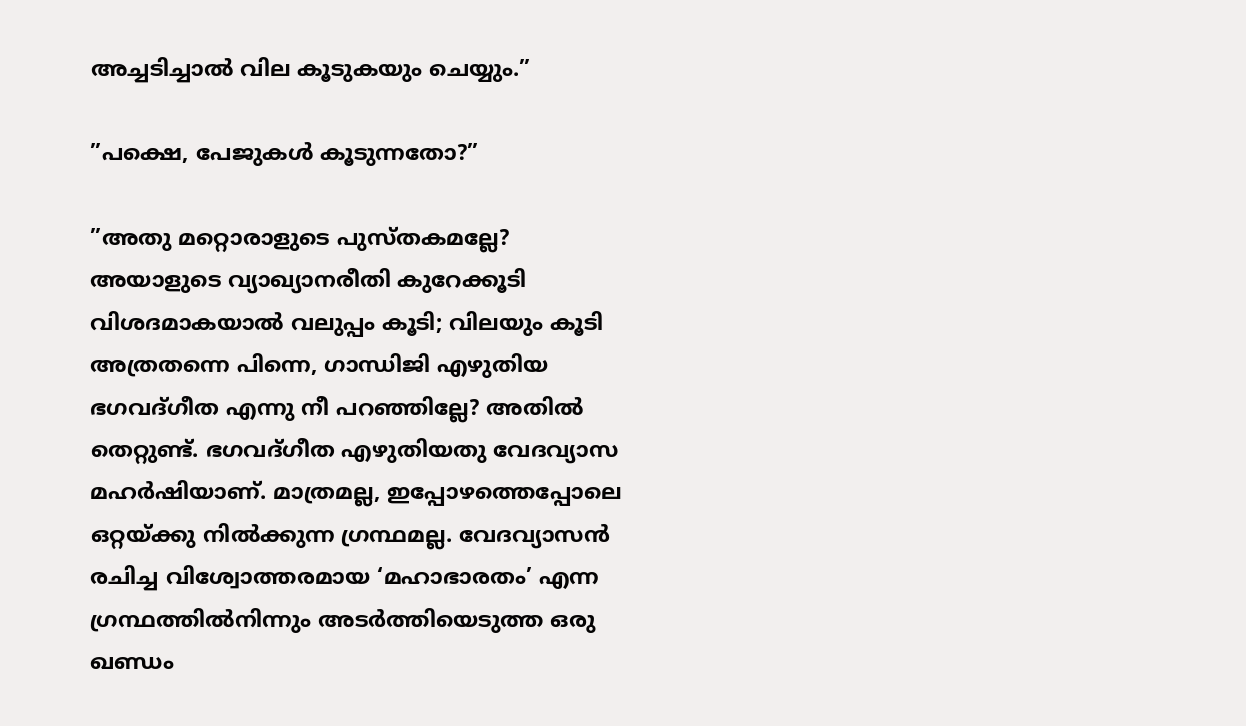അച്ചടിച്ചാല്‍ വില കൂടുകയും ചെയ്യും.”

”പക്ഷെ, പേജുകള്‍ കൂടുന്നതോ?”

”അതു മറ്റൊരാളുടെ പുസ്തകമല്ലേ? അയാളുടെ വ്യാഖ്യാനരീതി കുറേക്കൂടി വിശദമാകയാല്‍ വലുപ്പം കൂടി; വിലയും കൂടി അത്രതന്നെ പിന്നെ, ഗാന്ധിജി എഴുതിയ ഭഗവദ്ഗീത എന്നു നീ പറഞ്ഞില്ലേ? അതില്‍ തെറ്റുണ്ട്. ഭഗവദ്ഗീത എഴുതിയതു വേദവ്യാസ മഹര്‍ഷിയാണ്. മാത്രമല്ല, ഇപ്പോഴത്തെപ്പോലെ ഒറ്റയ്‌ക്കു നില്‍ക്കുന്ന ഗ്രന്ഥമല്ല. വേദവ്യാസന്‍ രചിച്ച വിശ്വോത്തരമായ ‘മഹാഭാരതം’ എന്ന ഗ്രന്ഥത്തില്‍നിന്നും അടര്‍ത്തിയെടുത്ത ഒരു ഖണ്ഡം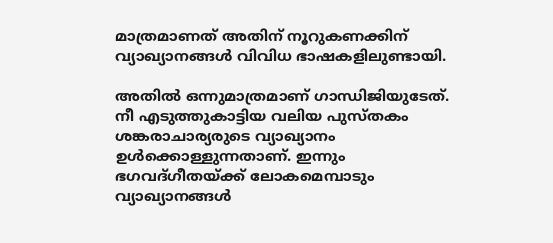മാത്രമാണത് അതിന് നൂറുകണക്കിന് വ്യാഖ്യാനങ്ങള്‍ വിവിധ ഭാഷകളിലുണ്ടായി.

അതില്‍ ഒന്നുമാത്രമാണ് ഗാന്ധിജിയുടേത്. നീ എടുത്തുകാട്ടിയ വലിയ പുസ്തകം ശങ്കരാചാര്യരുടെ വ്യാഖ്യാനം ഉള്‍ക്കൊള്ളുന്നതാണ്. ഇന്നും ഭഗവദ്ഗീതയ്‌ക്ക് ലോകമെമ്പാടും വ്യാഖ്യാനങ്ങള്‍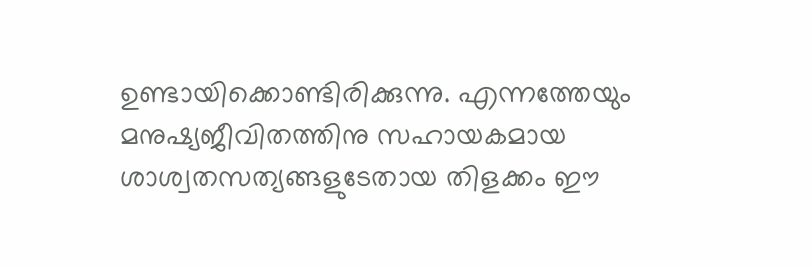ഉണ്ടായിക്കൊണ്ടിരിക്കുന്നു. എന്നത്തേയും മനുഷ്യജീവിതത്തിനു സഹായകമായ ശാശ്വതസത്യങ്ങളുടേതായ തിളക്കം ഈ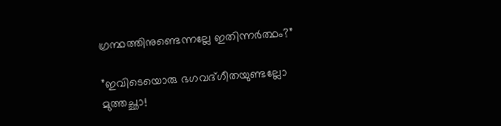ഗ്രന്ഥത്തിനുണ്ടെന്നല്ലേ ഇതിന്നര്‍ത്ഥം?”

”ഇവിടെയൊരു ഭഗവദ്ഗീതയുണ്ടല്ലോ മുത്തച്ഛാ!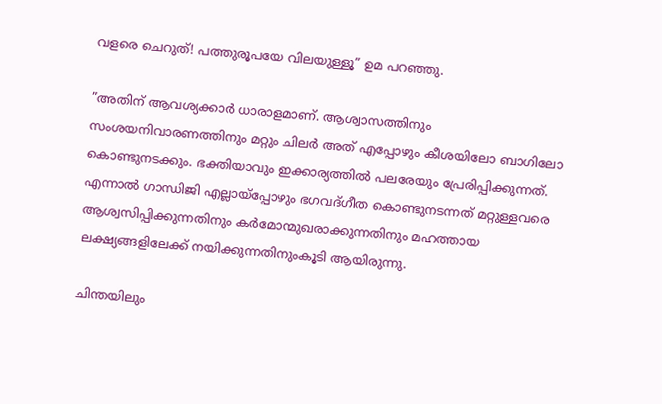വളരെ ചെറുത്! പത്തുരൂപയേ വിലയുള്ളൂ” ഉമ പറഞ്ഞു.

”അതിന് ആവശ്യക്കാര്‍ ധാരാളമാണ്. ആശ്വാസത്തിനും സംശയനിവാരണത്തിനും മറ്റും ചിലര്‍ അത് എപ്പോഴും കീശയിലോ ബാഗിലോ കൊണ്ടുനടക്കും. ഭക്തിയാവും ഇക്കാര്യത്തില്‍ പലരേയും പ്രേരിപ്പിക്കുന്നത്. എന്നാല്‍ ഗാന്ധിജി എല്ലായ്‌പ്പോഴും ഭഗവദ്ഗീത കൊണ്ടുനടന്നത് മറ്റുള്ളവരെ ആശ്വസിപ്പിക്കുന്നതിനും കര്‍മോന്മുഖരാക്കുന്നതിനും മഹത്തായ ലക്ഷ്യങ്ങളിലേക്ക് നയിക്കുന്നതിനുംകൂടി ആയിരുന്നു.

ചിന്തയിലും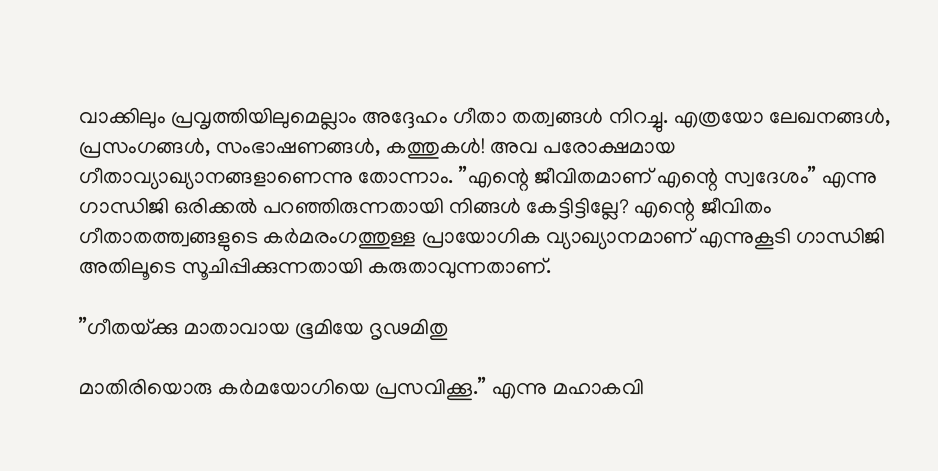വാക്കിലും പ്രവൃത്തിയിലുമെല്ലാം അദ്ദേഹം ഗീതാ തത്വങ്ങള്‍ നിറച്ചു. എത്രയോ ലേഖനങ്ങള്‍, പ്രസംഗങ്ങള്‍, സംഭാഷണങ്ങള്‍, കത്തുകള്‍! അവ പരോക്ഷമായ ഗീതാവ്യാഖ്യാനങ്ങളാണെന്നു തോന്നാം. ”എന്റെ ജീവിതമാണ് എന്റെ സ്വദേശം” എന്നു ഗാന്ധിജി ഒരിക്കല്‍ പറഞ്ഞിരുന്നതായി നിങ്ങള്‍ കേട്ടിട്ടില്ലേ? എന്റെ ജീവിതം ഗീതാതത്ത്വങ്ങളുടെ കര്‍മരംഗത്തുള്ള പ്രായോഗിക വ്യാഖ്യാനമാണ് എന്നുകൂടി ഗാന്ധിജി അതിലൂടെ സൂചിപ്പിക്കുന്നതായി കരുതാവുന്നതാണ്.

”ഗീതയ്‌ക്കു മാതാവായ ഭൂമിയേ ദൃഢമിതു

മാതിരിയൊരു കര്‍മയോഗിയെ പ്രസവിക്കൂ.” എന്നു മഹാകവി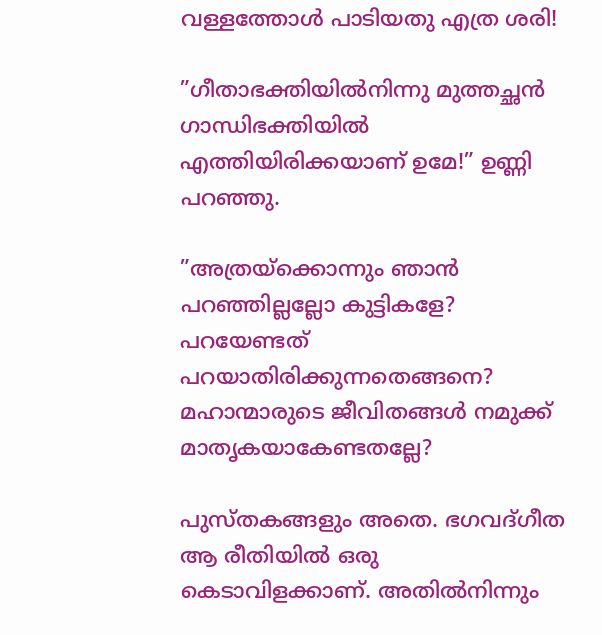വള്ളത്തോള്‍ പാടിയതു എത്ര ശരി!

”ഗീതാഭക്തിയില്‍നിന്നു മുത്തച്ഛന്‍ ഗാന്ധിഭക്തിയില്‍ എത്തിയിരിക്കയാണ് ഉമേ!” ഉണ്ണി പറഞ്ഞു.

”അത്രയ്‌ക്കൊന്നും ഞാന്‍ പറഞ്ഞില്ലല്ലോ കുട്ടികളേ? പറയേണ്ടത് പറയാതിരിക്കുന്നതെങ്ങനെ? മഹാന്മാരുടെ ജീവിതങ്ങള്‍ നമുക്ക് മാതൃകയാകേണ്ടതല്ലേ?

പുസ്തകങ്ങളും അതെ. ഭഗവദ്ഗീത ആ രീതിയില്‍ ഒരു കെടാവിളക്കാണ്. അതില്‍നിന്നും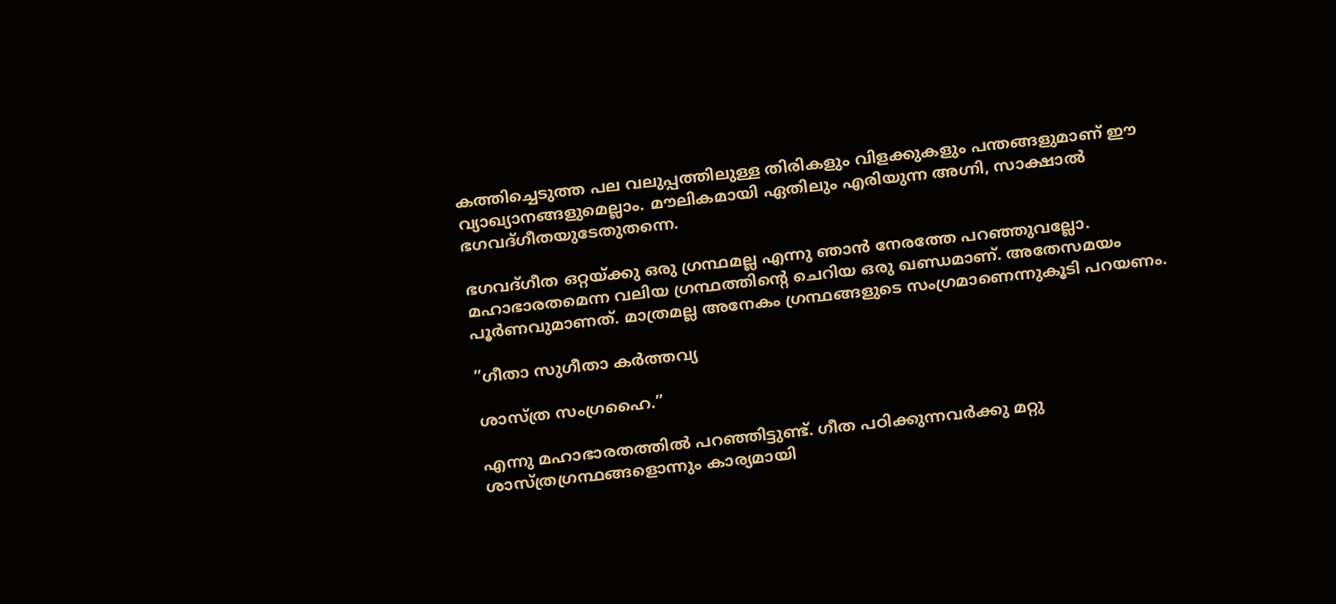കത്തിച്ചെടുത്ത പല വലുപ്പത്തിലുള്ള തിരികളും വിളക്കുകളും പന്തങ്ങളുമാണ് ഈ വ്യാഖ്യാനങ്ങളുമെല്ലാം. മൗലികമായി ഏതിലും എരിയുന്ന അഗ്നി, സാക്ഷാല്‍ ഭഗവദ്ഗീതയുടേതുതന്നെ.

ഭഗവദ്ഗീത ഒറ്റയ്‌ക്കു ഒരു ഗ്രന്ഥമല്ല എന്നു ഞാന്‍ നേരത്തേ പറഞ്ഞുവല്ലോ. മഹാഭാരതമെന്ന വലിയ ഗ്രന്ഥത്തിന്റെ ചെറിയ ഒരു ഖണ്ഡമാണ്. അതേസമയം പൂര്‍ണവുമാണത്. മാത്രമല്ല അനേകം ഗ്രന്ഥങ്ങളുടെ സംഗ്രമാണെന്നുകൂടി പറയണം.

”ഗീതാ സുഗീതാ കര്‍ത്തവ്യ

ശാസ്ത്ര സംഗ്രഹൈ.”

എന്നു മഹാഭാരതത്തില്‍ പറഞ്ഞിട്ടുണ്ട്. ഗീത പഠിക്കുന്നവര്‍ക്കു മറ്റു ശാസ്ത്രഗ്രന്ഥങ്ങളൊന്നും കാര്യമായി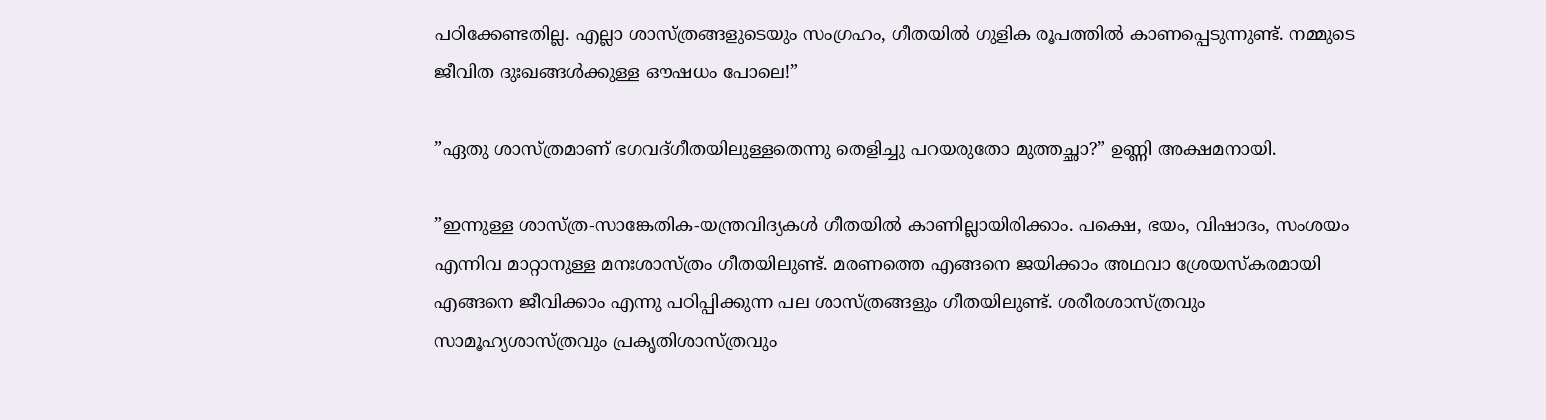പഠിക്കേണ്ടതില്ല. എല്ലാ ശാസ്ത്രങ്ങളുടെയും സംഗ്രഹം, ഗീതയില്‍ ഗുളിക രൂപത്തില്‍ കാണപ്പെടുന്നുണ്ട്. നമ്മുടെ ജീവിത ദുഃഖങ്ങള്‍ക്കുള്ള ഔഷധം പോലെ!”

”ഏതു ശാസ്ത്രമാണ് ഭഗവദ്ഗീതയിലുള്ളതെന്നു തെളിച്ചു പറയരുതോ മുത്തച്ഛാ?” ഉണ്ണി അക്ഷമനായി.

”ഇന്നുള്ള ശാസ്ത്ര-സാങ്കേതിക-യന്ത്രവിദ്യകള്‍ ഗീതയില്‍ കാണില്ലായിരിക്കാം. പക്ഷെ, ഭയം, വിഷാദം, സംശയം എന്നിവ മാറ്റാനുള്ള മനഃശാസ്ത്രം ഗീതയിലുണ്ട്. മരണത്തെ എങ്ങനെ ജയിക്കാം അഥവാ ശ്രേയസ്‌കരമായി എങ്ങനെ ജീവിക്കാം എന്നു പഠിപ്പിക്കുന്ന പല ശാസ്ത്രങ്ങളും ഗീതയിലുണ്ട്. ശരീരശാസ്ത്രവും സാമൂഹ്യശാസ്ത്രവും പ്രകൃതിശാസ്ത്രവും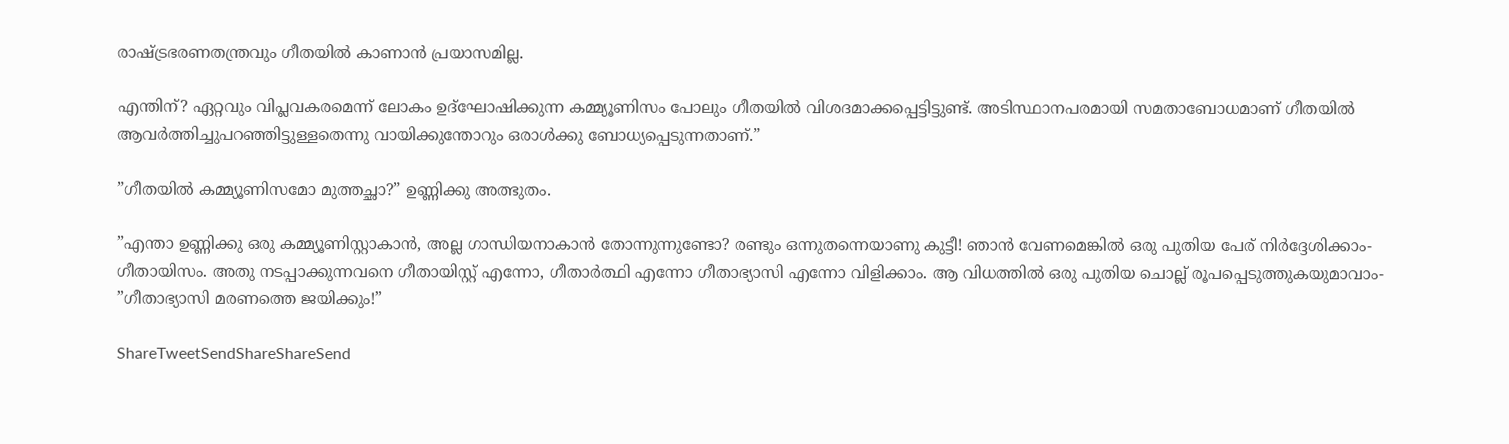രാഷ്‌ട്രഭരണതന്ത്രവും ഗീതയില്‍ കാണാന്‍ പ്രയാസമില്ല.

എന്തിന്? ഏറ്റവും വിപ്ലവകരമെന്ന് ലോകം ഉദ്‌ഘോഷിക്കുന്ന കമ്മ്യൂണിസം പോലും ഗീതയില്‍ വിശദമാക്കപ്പെട്ടിട്ടുണ്ട്. അടിസ്ഥാനപരമായി സമതാബോധമാണ് ഗീതയില്‍ ആവര്‍ത്തിച്ചുപറഞ്ഞിട്ടുള്ളതെന്നു വായിക്കുന്തോറും ഒരാള്‍ക്കു ബോധ്യപ്പെടുന്നതാണ്.”

”ഗീതയില്‍ കമ്മ്യൂണിസമോ മുത്തച്ഛാ?” ഉണ്ണിക്കു അത്ഭുതം.

”എന്താ ഉണ്ണിക്കു ഒരു കമ്മ്യൂണിസ്റ്റാകാന്‍, അല്ല ഗാന്ധിയനാകാന്‍ തോന്നുന്നുണ്ടോ? രണ്ടും ഒന്നുതന്നെയാണു കുട്ടീ! ഞാന്‍ വേണമെങ്കില്‍ ഒരു പുതിയ പേര് നിര്‍ദ്ദേശിക്കാം-ഗീതായിസം. അതു നടപ്പാക്കുന്നവനെ ഗീതായിസ്റ്റ് എന്നോ, ഗീതാര്‍ത്ഥി എന്നോ ഗീതാഭ്യാസി എന്നോ വിളിക്കാം. ആ വിധത്തില്‍ ഒരു പുതിയ ചൊല്ല് രൂപപ്പെടുത്തുകയുമാവാം- ”ഗീതാഭ്യാസി മരണത്തെ ജയിക്കും!”

ShareTweetSendShareShareSend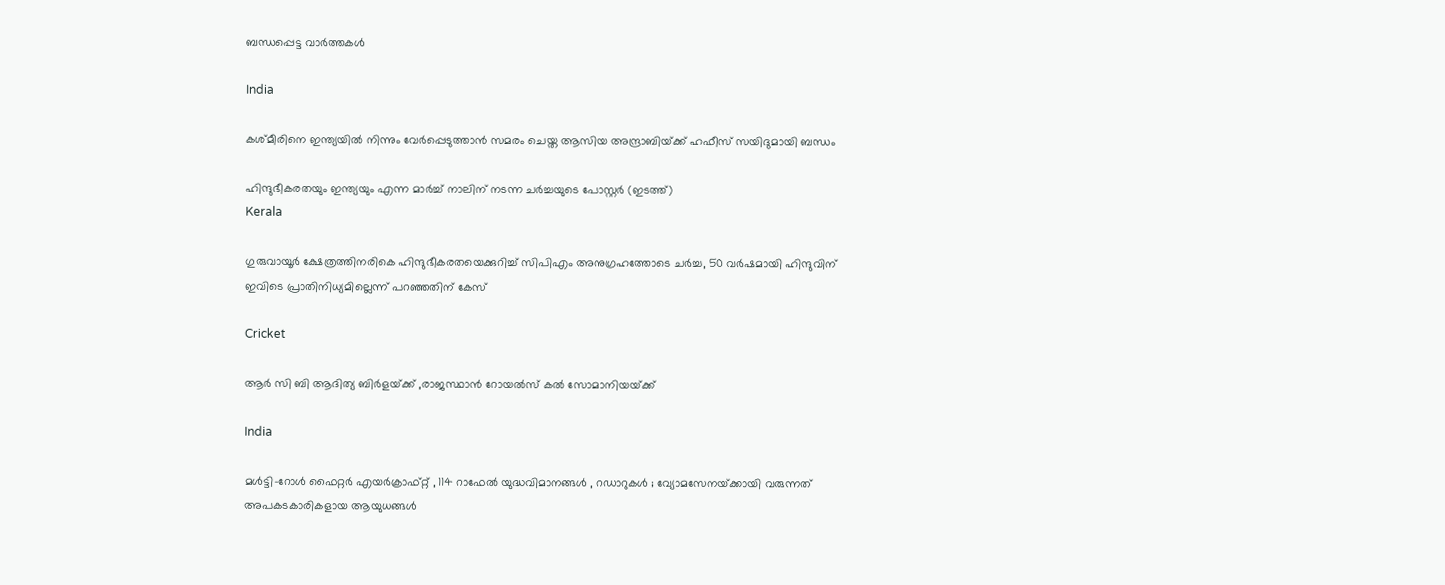ബന്ധപ്പെട്ട വാര്‍ത്തകള്‍

India

കശ്മീരിനെ ഇന്ത്യയില്‍ നിന്നും വേര്‍പ്പെടുത്താന്‍ സമരം ചെയ്ത ആസിയ അന്ദ്രാബിയ്‌ക്ക് ഹഫീസ് സയിദുമായി ബന്ധം

ഹിന്ദുഭീകരതയും ഇന്ത്യയും എന്ന മാര്‍ച്ച് നാലിന് നടന്ന ചര്‍ച്ചയുടെ പോസ്റ്റര്‍ (ഇടത്ത്)
Kerala

ഗുരുവായൂര്‍ ക്ഷേത്രത്തിനരികെ ഹിന്ദുഭീകരതയെക്കുറിച്ച് സിപിഎം അനുഗ്രഹത്തോടെ ചര്‍ച്ച, 50 വര്‍ഷമായി ഹിന്ദുവിന് ഇവിടെ പ്രാതിനിധ്യമില്ലെന്ന് പറഞ്ഞതിന് കേസ്

Cricket

ആര്‍ സി ബി ആദിത്യ ബിര്‍ളയ്‌ക്ക് ,രാജസ്ഥാന്‍ റോയല്‍സ് കല്‍ സോമാനിയയ്‌ക്ക്

India

മൾട്ടി-റോൾ ഫൈറ്റർ എയർക്രാഫ്റ്റ് , 114 റാഫേൽ യുദ്ധവിമാനങ്ങൾ , റഡാറുകൾ ; വ്യോമസേനയ്‌ക്കായി വരുന്നത് അപകടകാരികളായ ആയുധങ്ങൾ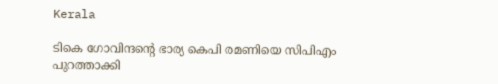Kerala

ടികെ ഗോവിന്ദന്റെ ഭാര്യ കെപി രമണിയെ സിപിഎം പുറത്താക്കി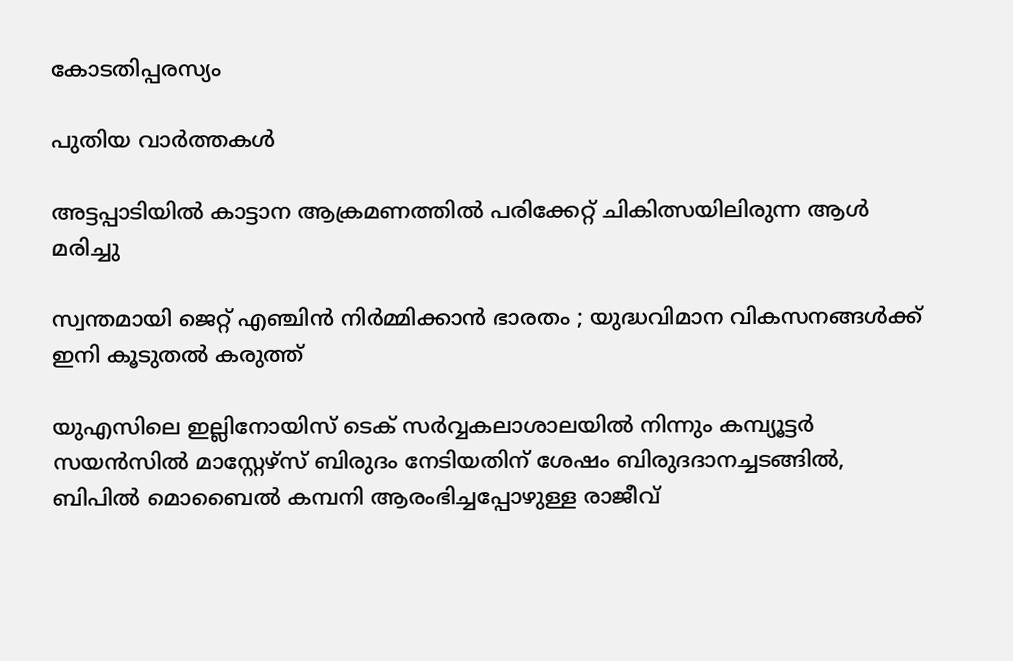കോടതിപ്പരസ്യം

പുതിയ വാര്‍ത്തകള്‍

അട്ടപ്പാടിയില്‍ കാട്ടാന ആക്രമണത്തില്‍ പരിക്കേറ്റ് ചികിത്സയിലിരുന്ന ആള്‍ മരിച്ചു

സ്വന്തമായി ജെറ്റ് എഞ്ചിൻ നിർമ്മിക്കാൻ ഭാരതം ; യുദ്ധവിമാന വികസനങ്ങൾക്ക് ഇനി കൂടുതൽ കരുത്ത്

യുഎസിലെ ഇല്ലിനോയിസ് ടെക് സര്‍വ്വകലാശാലയില്‍ നിന്നും കമ്പ്യൂട്ടര്‍ സയന്‍സില്‍ മാസ്റ്റേഴ്സ് ബിരുദം നേടിയതിന് ശേഷം ബിരുദദാനച്ചടങ്ങില്‍, ബിപില്‍ മൊബൈല്‍ കമ്പനി ആരംഭിച്ചപ്പോഴുള്ള രാജീവ്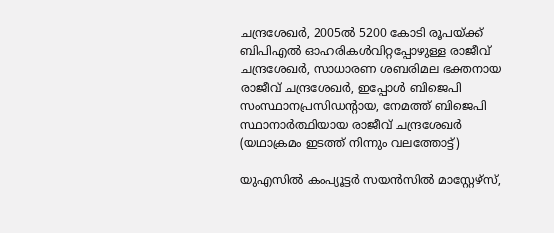ചന്ദ്രശേഖര്‍, 2005ല്‍ 5200 കോടി രൂപയ്ക്ക് ബിപിഎല്‍ ഓഹരികള്‍വിറ്റപ്പോഴുള്ള രാജീവ് ചന്ദ്രശേഖര്‍, സാധാരണ ശബരിമല ഭക്തനായ രാജീവ് ചന്ദ്രശേഖര്‍, ഇപ്പോള്‍ ബിജെപി സംസ്ഥാനപ്രസിഡന്‍റായ, നേമത്ത് ബിജെപി സ്ഥാനാര്‍ത്ഥിയായ രാജീവ് ചന്ദ്രശേഖര്‍ (യഥാക്രമം ഇടത്ത് നിന്നും വലത്തോട്ട്)

യുഎസില്‍ കംപ്യൂട്ടര്‍ സയന്‍സില്‍ മാസ്റ്റേഴ്സ്,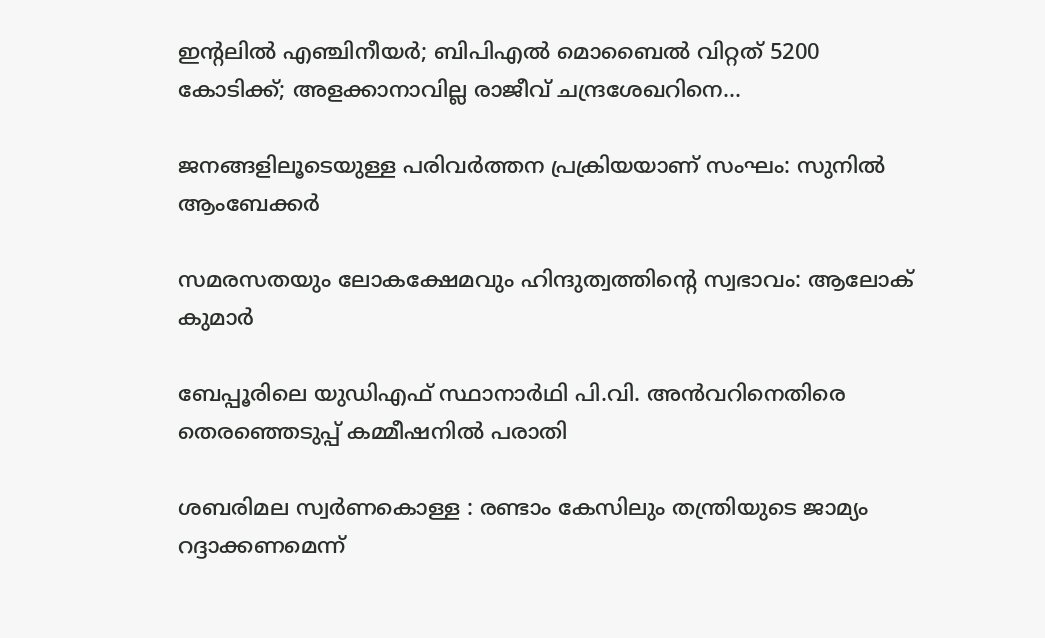ഇന്‍റലില്‍ എഞ്ചിനീയര്‍; ബിപിഎല്‍ മൊബൈല്‍ വിറ്റത് 5200 കോടിക്ക്; അളക്കാനാവില്ല രാജീവ് ചന്ദ്രശേഖറിനെ…

ജനങ്ങളിലൂടെയുള്ള പരിവര്‍ത്തന പ്രക്രിയയാണ് സംഘം: സുനില്‍ ആംബേക്കര്‍

സമരസതയും ലോകക്ഷേമവും ഹിന്ദുത്വത്തിന്റെ സ്വഭാവം: ആലോക് കുമാര്‍

ബേപ്പൂരിലെ യുഡിഎഫ് സ്ഥാനാര്‍ഥി പി.വി. അന്‍വറിനെതിരെ തെരഞ്ഞെടുപ്പ് കമ്മീഷനില്‍ പരാതി

ശബരിമല സ്വര്‍ണകൊള്ള : രണ്ടാം കേസിലും തന്ത്രിയുടെ ജാമ്യം റദ്ദാക്കണമെന്ന്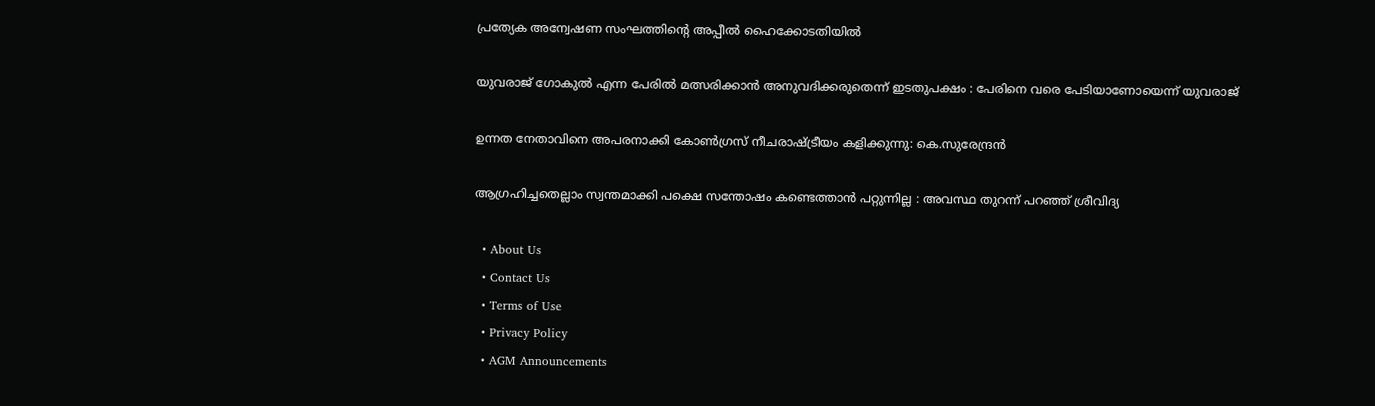പ്രത്യേക അന്വേഷണ സംഘത്തിന്റെ അപ്പീല്‍ ഹൈക്കോടതിയില്‍

യുവരാജ് ഗോകുൽ എന്ന പേരിൽ മത്സരിക്കാൻ അനുവദിക്കരുതെന്ന് ഇടതുപക്ഷം : പേരിനെ വരെ പേടിയാണോയെന്ന് യുവരാജ്

ഉന്നത നേതാവിനെ അപരനാക്കി കോൺഗ്രസ് നീചരാഷ്‌ട്രീയം കളിക്കുന്നു: കെ.സുരേന്ദ്രൻ

ആഗ്രഹിച്ചതെല്ലാം സ്വന്തമാക്കി പക്ഷെ സന്തോഷം കണ്ടെത്താൻ പറ്റുന്നില്ല : അവസ്ഥ തുറന്ന് പറഞ്ഞ് ശ്രീവിദ്യ

  • About Us
  • Contact Us
  • Terms of Use
  • Privacy Policy
  • AGM Announcements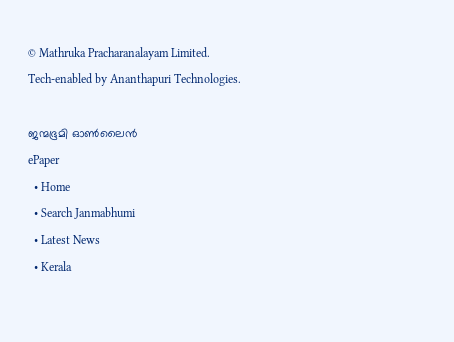© Mathruka Pracharanalayam Limited.
Tech-enabled by Ananthapuri Technologies.

ജന്മഭൂമി ഓണ്‍ലൈന്‍
ePaper
  • Home
  • Search Janmabhumi
  • Latest News
  • Kerala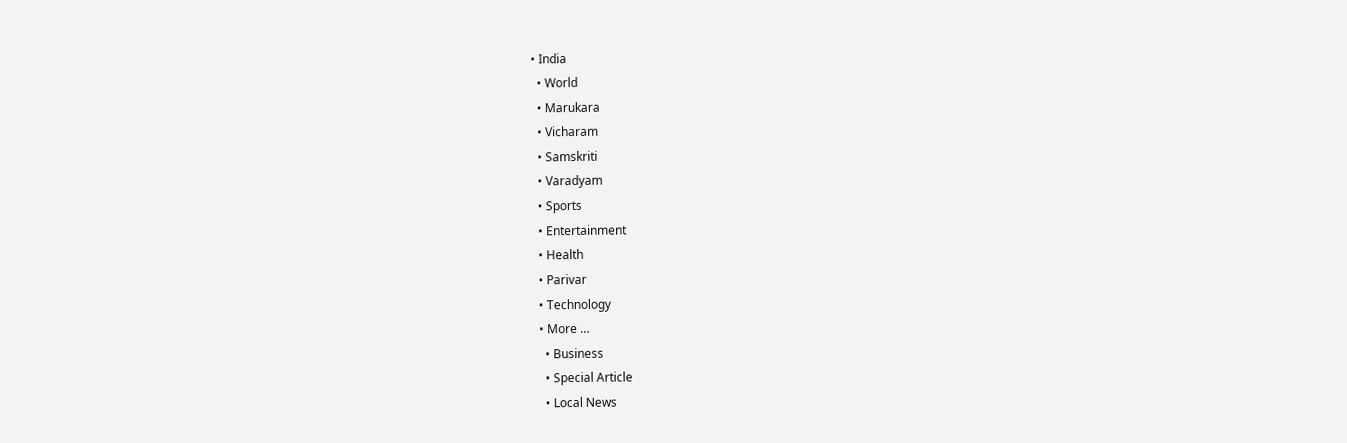• India
  • World
  • Marukara
  • Vicharam
  • Samskriti
  • Varadyam
  • Sports
  • Entertainment
  • Health
  • Parivar
  • Technology
  • More …
    • Business
    • Special Article
    • Local News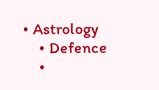• Astrology
    • Defence
    •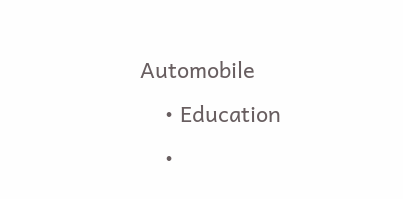Automobile
    • Education
    •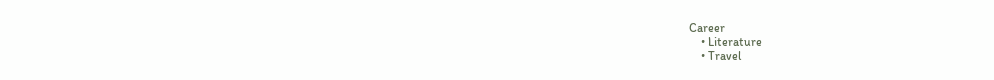Career
    • Literature
    • Travel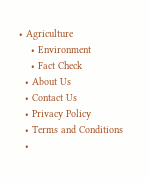• Agriculture
    • Environment
    • Fact Check
  • About Us
  • Contact Us
  • Privacy Policy
  • Terms and Conditions
  •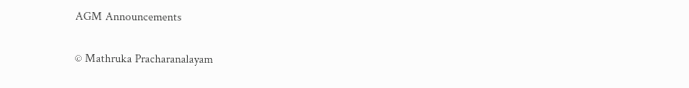AGM Announcements

© Mathruka Pracharanalayam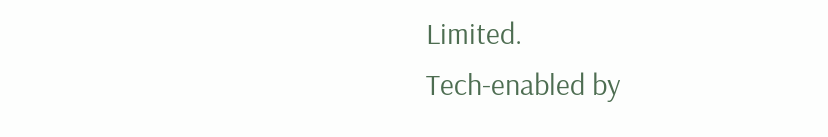Limited.
Tech-enabled by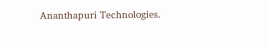Ananthapuri Technologies.